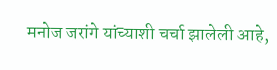मनोज जरांगे यांच्याशी चर्चा झालेली आहे,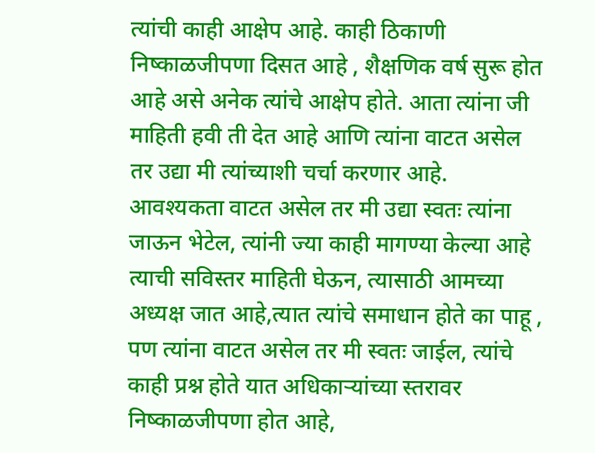त्यांची काही आक्षेप आहे. काही ठिकाणी निष्काळजीपणा दिसत आहे , शैक्षणिक वर्ष सुरू होत आहे असे अनेक त्यांचे आक्षेप होते. आता त्यांना जी माहिती हवी ती देत आहे आणि त्यांना वाटत असेल तर उद्या मी त्यांच्याशी चर्चा करणार आहे. आवश्यकता वाटत असेल तर मी उद्या स्वतः त्यांना जाऊन भेटेल, त्यांनी ज्या काही मागण्या केल्या आहे त्याची सविस्तर माहिती घेऊन, त्यासाठी आमच्या अध्यक्ष जात आहे,त्यात त्यांचे समाधान होते का पाहू , पण त्यांना वाटत असेल तर मी स्वतः जाईल, त्यांचे काही प्रश्न होते यात अधिकाऱ्यांच्या स्तरावर निष्काळजीपणा होत आहे,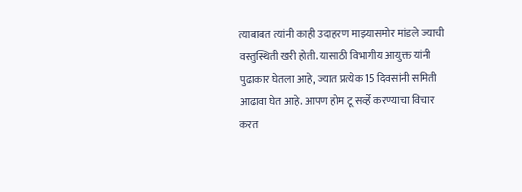त्याबाबत त्यांनी काही उदाहरण माझ्यासमोर मांडले ज्याची वस्तुस्थिती खरी होती. यासाठी विभागीय आयुक्त यांनी पुढाकार घेतला आहे, ज्यात प्रत्येक 15 दिवसांनी समिती आढावा घेत आहे. आपण होम टू सर्व्हे करण्याचा विचार करत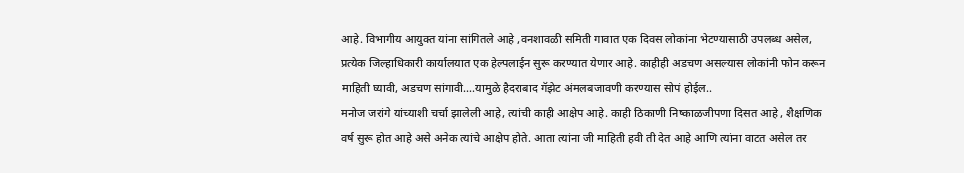आहे. विभागीय आयुक्त यांना सांगितले आहे ,वनशावळी समिती गावात एक दिवस लोकांना भेटण्यासाठी उपलब्ध असेल, प्रत्येक जिल्हाधिकारी कार्यालयात एक हेल्पलाईन सुरू करण्यात येणार आहे. काहीही अडचण असल्यास लोकांनी फोन करून माहिती घ्यावी, अडचण सांगावी….यामुळे हैदराबाद गॅझेट अंमलबजावणी करण्यास सोपं होईल..
मनोज जरांगे यांच्याशी चर्चा झालेली आहे, त्यांची काही आक्षेप आहे. काही ठिकाणी निष्काळजीपणा दिसत आहे , शैक्षणिक वर्ष सुरू होत आहे असे अनेक त्यांचे आक्षेप होते. आता त्यांना जी माहिती हवी ती देत आहे आणि त्यांना वाटत असेल तर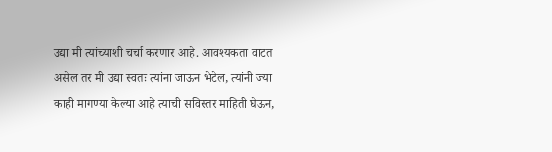उद्या मी त्यांच्याशी चर्चा करणार आहे. आवश्यकता वाटत असेल तर मी उद्या स्वतः त्यांना जाऊन भेटेल, त्यांनी ज्या काही मागण्या केल्या आहे त्याची सविस्तर माहिती घेऊन,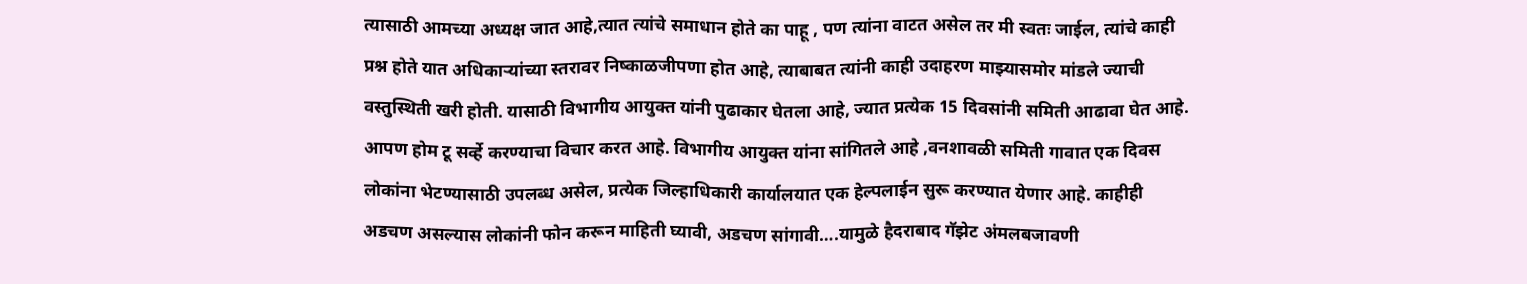त्यासाठी आमच्या अध्यक्ष जात आहे,त्यात त्यांचे समाधान होते का पाहू , पण त्यांना वाटत असेल तर मी स्वतः जाईल, त्यांचे काही प्रश्न होते यात अधिकाऱ्यांच्या स्तरावर निष्काळजीपणा होत आहे, त्याबाबत त्यांनी काही उदाहरण माझ्यासमोर मांडले ज्याची वस्तुस्थिती खरी होती. यासाठी विभागीय आयुक्त यांनी पुढाकार घेतला आहे, ज्यात प्रत्येक 15 दिवसांनी समिती आढावा घेत आहे. आपण होम टू सर्व्हे करण्याचा विचार करत आहे. विभागीय आयुक्त यांना सांगितले आहे ,वनशावळी समिती गावात एक दिवस लोकांना भेटण्यासाठी उपलब्ध असेल, प्रत्येक जिल्हाधिकारी कार्यालयात एक हेल्पलाईन सुरू करण्यात येणार आहे. काहीही अडचण असल्यास लोकांनी फोन करून माहिती घ्यावी, अडचण सांगावी….यामुळे हैदराबाद गॅझेट अंमलबजावणी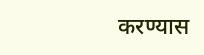करण्यास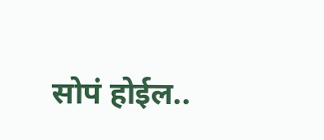सोपं होईल..